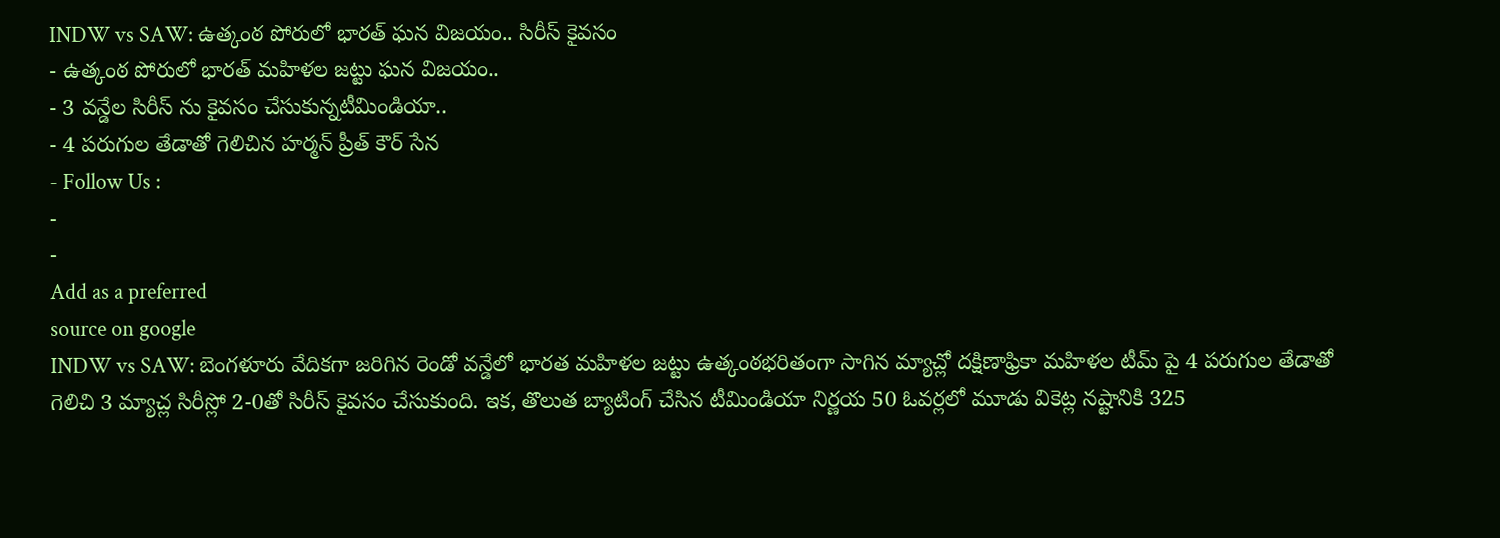INDW vs SAW: ఉత్కంఠ పోరులో భారత్ ఘన విజయం.. సిరీస్ కైవసం
- ఉత్కంఠ పోరులో భారత్ మహిళల జట్టు ఘన విజయం..
- 3 వన్డేల సిరీస్ ను కైవసం చేసుకున్నటీమిండియా..
- 4 పరుగుల తేడాతో గెలిచిన హర్మన్ ప్రీత్ కౌర్ సేన
- Follow Us :
-
-
Add as a preferred
source on google
INDW vs SAW: బెంగళూరు వేదికగా జరిగిన రెండో వన్డేలో భారత మహిళల జట్టు ఉత్కంఠభరితంగా సాగిన మ్యాచ్లో దక్షిణాఫ్రికా మహిళల టీమ్ పై 4 పరుగుల తేడాతో గెలిచి 3 మ్యాచ్ల సిరీస్లో 2-0తో సిరీస్ కైవసం చేసుకుంది. ఇక, తొలుత బ్యాటింగ్ చేసిన టీమిండియా నిర్ణయ 50 ఓవర్లలో మూడు వికెట్ల నష్టానికి 325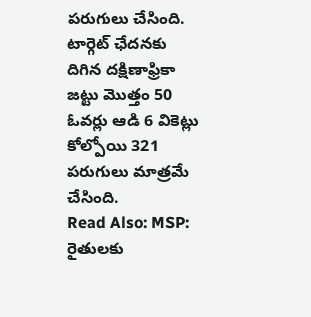పరుగులు చేసింది. టార్గెట్ ఛేదనకు దిగిన దక్షిణాఫ్రికా జట్టు మొత్తం 50 ఓవర్లు ఆడి 6 వికెట్లు కోల్పోయి 321 పరుగులు మాత్రమే చేసింది.
Read Also: MSP: రైతులకు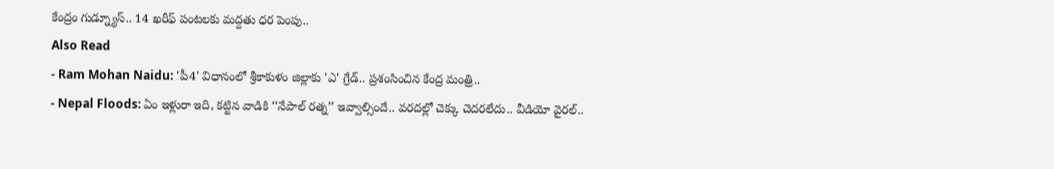కేంద్రం గుడ్న్యూస్.. 14 ఖరీఫ్ పంటలకు మద్దతు ధర పెంపు..
Also Read
- Ram Mohan Naidu: 'పీ4' విధానంలో శ్రీకాకుళం జిల్లాకు 'ఎ' గ్రేడ్.. ప్రశంసించిన కేంద్ర మంత్రి..
- Nepal Floods: ఏం ఇళ్లురా ఇది, కట్టిన వాడికి ‘‘నేపాల్ రత్న’’ ఇవ్వాల్సిందే.. వరదల్లో చెక్కు చెదరలేదు.. వీడియో వైరల్..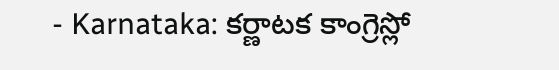- Karnataka: కర్ణాటక కాంగ్రెస్లో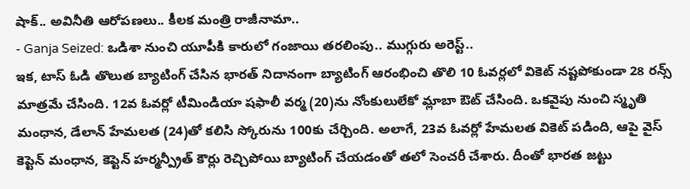షాక్.. అవినీతి ఆరోపణలు.. కీలక మంత్రి రాజీనామా..
- Ganja Seized: ఒడిశా నుంచి యూపీకి కారులో గంజాయి తరలింపు.. ముగ్గురు అరెస్ట్..
ఇక, టాస్ ఓడి తొలుత బ్యాటింగ్ చేసిన భారత్ నిదానంగా బ్యాటింగ్ ఆరంభించి తొలి 10 ఓవర్లలో వికెట్ నష్టపోకుండా 28 రన్స్ మాత్రమే చేసింది. 12వ ఓవర్లో టీమిండియా షఫాలీ వర్మ (20)ను నోంకులులేకో మ్లాబా ఔట్ చేసింది. ఒకవైపు నుంచి స్మృతి మంధాన, డేలాన్ హేమలత (24)తో కలిసి స్కోరును 100కు చేర్చింది. అలాగే, 23వ ఓవర్లో హేమలత వికెట్ పడింది, ఆపై వైస్ కెప్టెన్ మంధాన, కెప్టెన్ హర్మన్ప్రీత్ కౌర్లు రెచ్చిపోయి బ్యాటింగ్ చేయడంతో తలో సెంచరీ చేశారు. దీంతో భారత జట్టు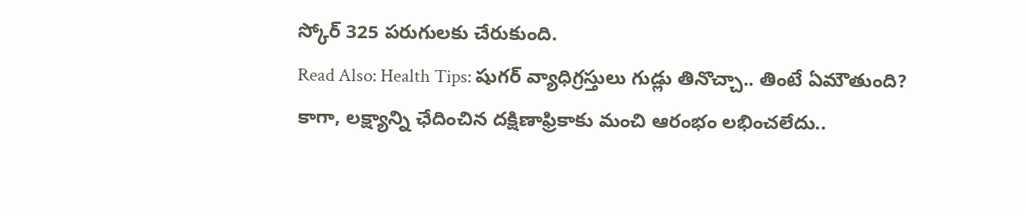స్కోర్ 325 పరుగులకు చేరుకుంది.
Read Also: Health Tips: షుగర్ వ్యాధిగ్రస్తులు గుడ్లు తినొచ్చా.. తింటే ఏమౌతుంది?
కాగా, లక్ష్యాన్ని ఛేదించిన దక్షిణాఫ్రికాకు మంచి ఆరంభం లభించలేదు..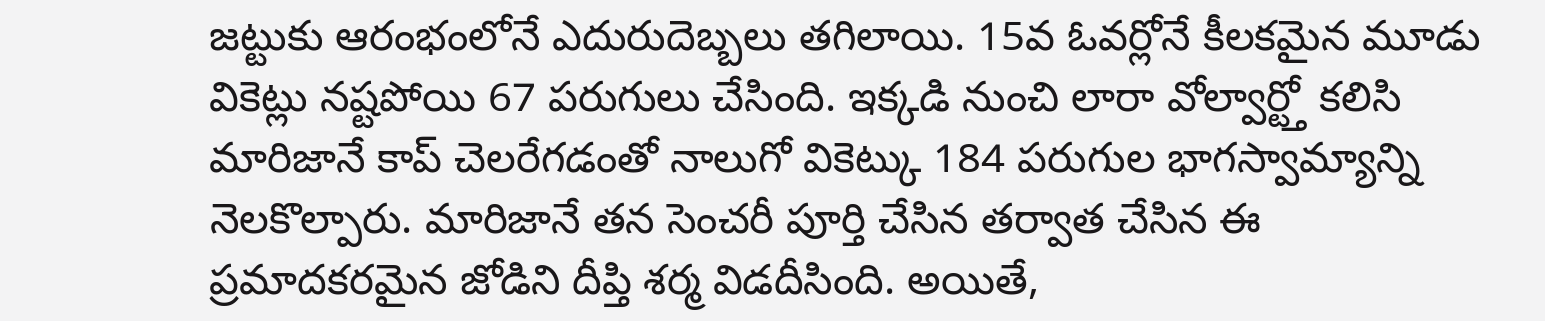జట్టుకు ఆరంభంలోనే ఎదురుదెబ్బలు తగిలాయి. 15వ ఓవర్లోనే కీలకమైన మూడు వికెట్లు నష్టపోయి 67 పరుగులు చేసింది. ఇక్కడి నుంచి లారా వోల్వార్ట్తో కలిసి మారిజానే కాప్ చెలరేగడంతో నాలుగో వికెట్కు 184 పరుగుల భాగస్వామ్యాన్ని నెలకొల్పారు. మారిజానే తన సెంచరీ పూర్తి చేసిన తర్వాత చేసిన ఈ ప్రమాదకరమైన జోడిని దీప్తి శర్మ విడదీసింది. అయితే,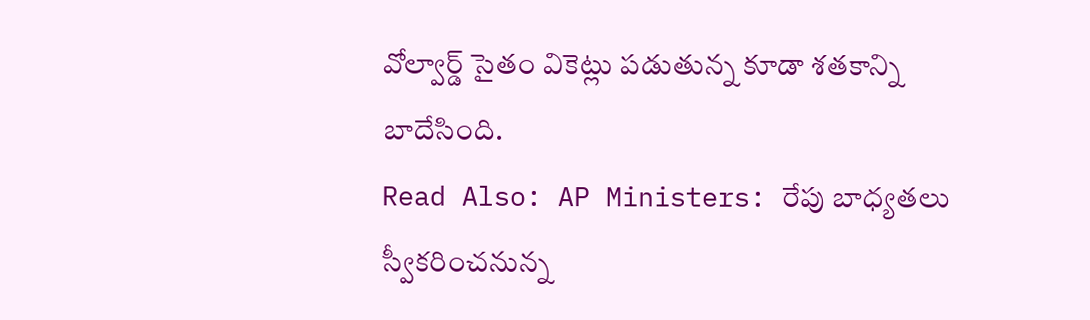వోల్వార్డ్ సైతం వికెట్లు పడుతున్న కూడా శతకాన్ని బాదేసింది.
Read Also: AP Ministers: రేపు బాధ్యతలు స్వీకరించనున్న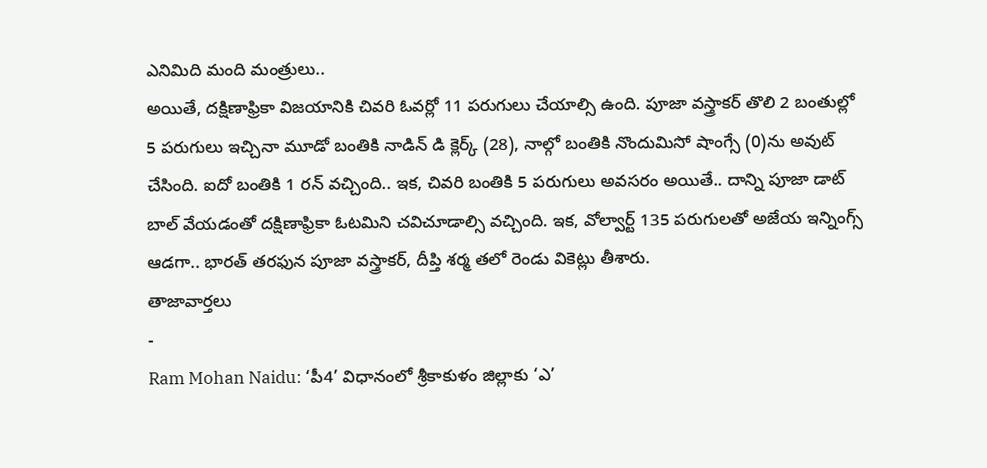ఎనిమిది మంది మంత్రులు..
అయితే, దక్షిణాఫ్రికా విజయానికి చివరి ఓవర్లో 11 పరుగులు చేయాల్సి ఉంది. పూజా వస్త్రాకర్ తొలి 2 బంతుల్లో 5 పరుగులు ఇచ్చినా మూడో బంతికి నాడిన్ డి క్లెర్క్ (28), నాల్గో బంతికి నొందుమిసో షాంగ్సే (0)ను అవుట్ చేసింది. ఐదో బంతికి 1 రన్ వచ్చింది.. ఇక, చివరి బంతికి 5 పరుగులు అవసరం అయితే.. దాన్ని పూజా డాట్ బాల్ వేయడంతో దక్షిణాఫ్రికా ఓటమిని చవిచూడాల్సి వచ్చింది. ఇక, వోల్వార్ట్ 135 పరుగులతో అజేయ ఇన్నింగ్స్ ఆడగా.. భారత్ తరఫున పూజా వస్త్రాకర్, దీప్తి శర్మ తలో రెండు వికెట్లు తీశారు.
తాజావార్తలు
-
Ram Mohan Naidu: ‘పీ4’ విధానంలో శ్రీకాకుళం జిల్లాకు ‘ఎ’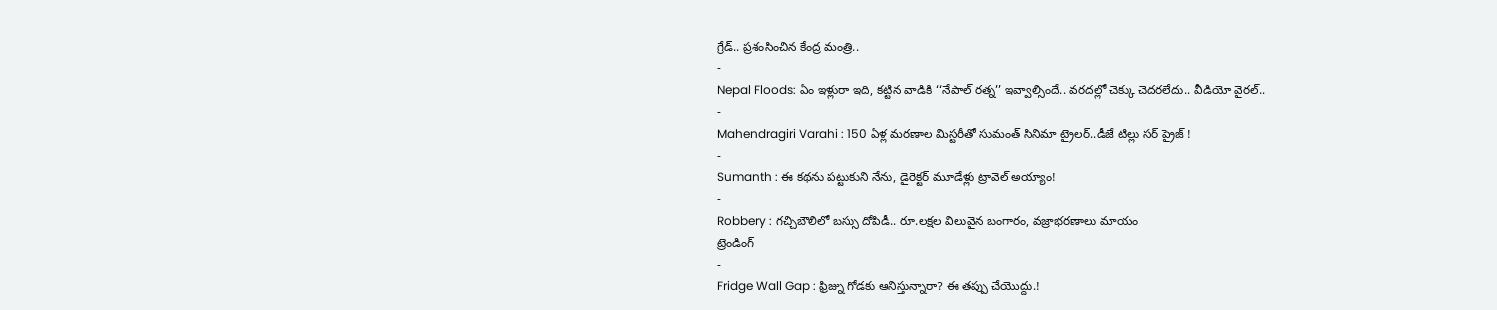గ్రేడ్.. ప్రశంసించిన కేంద్ర మంత్రి..
-
Nepal Floods: ఏం ఇళ్లురా ఇది, కట్టిన వాడికి ‘‘నేపాల్ రత్న’’ ఇవ్వాల్సిందే.. వరదల్లో చెక్కు చెదరలేదు.. వీడియో వైరల్..
-
Mahendragiri Varahi : 150 ఏళ్ల మరణాల మిస్టరీతో సుమంత్ సినిమా ట్రైలర్..డీజే టిల్లు సర్ ప్రైజ్ !
-
Sumanth : ఈ కథను పట్టుకుని నేను, డైరెక్టర్ మూడేళ్లు ట్రావెల్ అయ్యాం!
-
Robbery : గచ్చిబౌలిలో బస్సు దోపిడీ.. రూ.లక్షల విలువైన బంగారం, వజ్రాభరణాలు మాయం
ట్రెండింగ్
-
Fridge Wall Gap : ఫ్రిజ్ను గోడకు ఆనిస్తున్నారా? ఈ తప్పు చేయొద్దు.!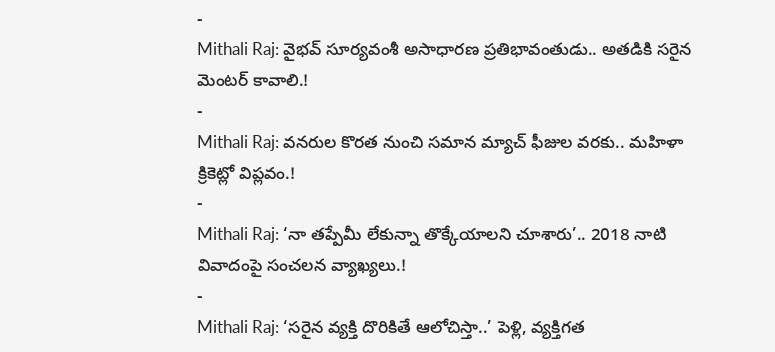-
Mithali Raj: వైభవ్ సూర్యవంశీ అసాధారణ ప్రతిభావంతుడు.. అతడికి సరైన మెంటర్ కావాలి.!
-
Mithali Raj: వనరుల కొరత నుంచి సమాన మ్యాచ్ ఫీజుల వరకు.. మహిళా క్రికెట్లో విప్లవం.!
-
Mithali Raj: ‘నా తప్పేమీ లేకున్నా తొక్కేయాలని చూశారు’.. 2018 నాటి వివాదంపై సంచలన వ్యాఖ్యలు.!
-
Mithali Raj: ‘సరైన వ్యక్తి దొరికితే ఆలోచిస్తా..’ పెళ్లి, వ్యక్తిగత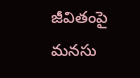జీవితంపై మనసు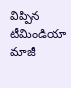విప్పిన టీమిండియా మాజీ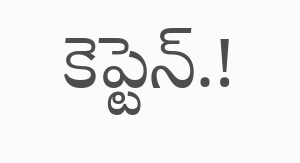కెప్టెన్.!